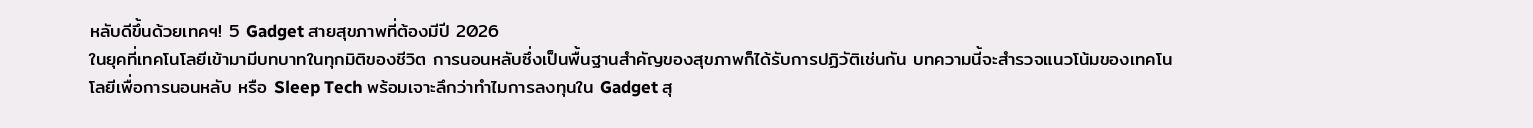หลับดีขึ้นด้วยเทคฯ! 5 Gadget สายสุขภาพที่ต้องมีปี 2026
ในยุคที่เทคโนโลยีเข้ามามีบทบาทในทุกมิติของชีวิต การนอนหลับซึ่งเป็นพื้นฐานสำคัญของสุขภาพก็ได้รับการปฏิวัติเช่นกัน บทความนี้จะสำรวจแนวโน้มของเทคโนโลยีเพื่อการนอนหลับ หรือ Sleep Tech พร้อมเจาะลึกว่าทำไมการลงทุนใน Gadget สุ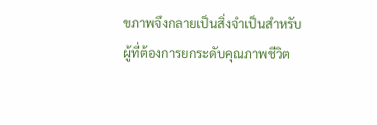ขภาพจึงกลายเป็นสิ่งจำเป็นสำหรับผู้ที่ต้องการยกระดับคุณภาพชีวิต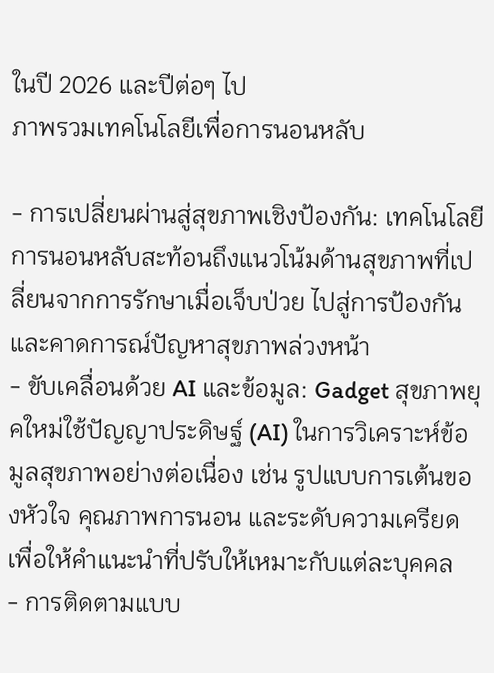ในปี 2026 และปีต่อๆ ไป
ภาพรวมเทคโนโลยีเพื่อการนอนหลับ

- การเปลี่ยนผ่านสู่สุขภาพเชิงป้องกัน: เทคโนโลยีการนอนหลับสะท้อนถึงแนวโน้มด้านสุขภาพที่เปลี่ยนจากการรักษาเมื่อเจ็บป่วย ไปสู่การป้องกันและคาดการณ์ปัญหาสุขภาพล่วงหน้า
- ขับเคลื่อนด้วย AI และข้อมูล: Gadget สุขภาพยุคใหม่ใช้ปัญญาประดิษฐ์ (AI) ในการวิเคราะห์ข้อมูลสุขภาพอย่างต่อเนื่อง เช่น รูปแบบการเต้นของหัวใจ คุณภาพการนอน และระดับความเครียด เพื่อให้คำแนะนำที่ปรับให้เหมาะกับแต่ละบุคคล
- การติดตามแบบ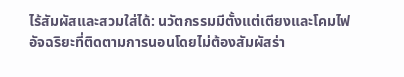ไร้สัมผัสและสวมใส่ได้: นวัตกรรมมีตั้งแต่เตียงและโคมไฟอัจฉริยะที่ติดตามการนอนโดยไม่ต้องสัมผัสร่า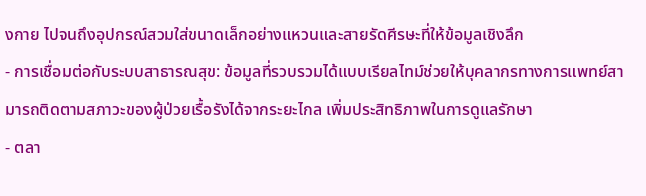งกาย ไปจนถึงอุปกรณ์สวมใส่ขนาดเล็กอย่างแหวนและสายรัดศีรษะที่ให้ข้อมูลเชิงลึก
- การเชื่อมต่อกับระบบสาธารณสุข: ข้อมูลที่รวบรวมได้แบบเรียลไทม์ช่วยให้บุคลากรทางการแพทย์สามารถติดตามสภาวะของผู้ป่วยเรื้อรังได้จากระยะไกล เพิ่มประสิทธิภาพในการดูแลรักษา
- ตลา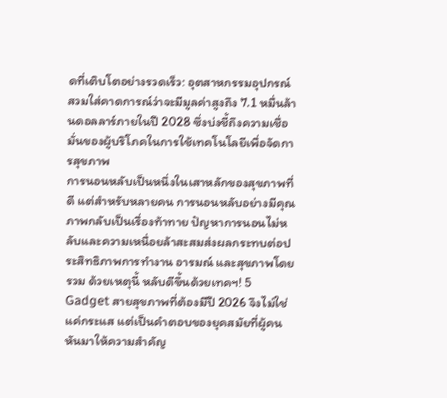ดที่เติบโตอย่างรวดเร็ว: อุตสาหกรรมอุปกรณ์สวมใส่คาดการณ์ว่าจะมีมูลค่าสูงถึง 7.1 หมื่นล้านดอลลาร์ภายในปี 2028 ซึ่งบ่งชี้ถึงความเชื่อมั่นของผู้บริโภคในการใช้เทคโนโลยีเพื่อจัดการสุขภาพ
การนอนหลับเป็นหนึ่งในเสาหลักของสุขภาพที่ดี แต่สำหรับหลายคน การนอนหลับอย่างมีคุณภาพกลับเป็นเรื่องท้าทาย ปัญหาการนอนไม่หลับและความเหนื่อยล้าสะสมส่งผลกระทบต่อประสิทธิภาพการทำงาน อารมณ์ และสุขภาพโดยรวม ด้วยเหตุนี้ หลับดีขึ้นด้วยเทคฯ! 5 Gadget สายสุขภาพที่ต้องมีปี 2026 จึงไม่ใช่แค่กระแส แต่เป็นคำตอบของยุคสมัยที่ผู้คนหันมาให้ความสำคัญ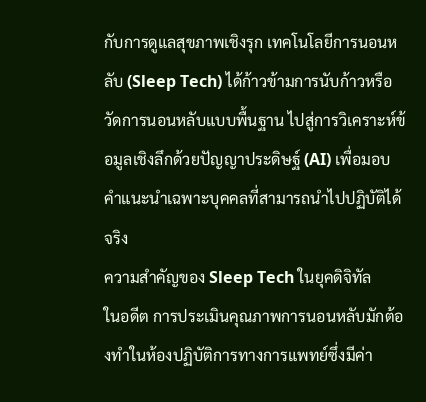กับการดูแลสุขภาพเชิงรุก เทคโนโลยีการนอนหลับ (Sleep Tech) ได้ก้าวข้ามการนับก้าวหรือวัดการนอนหลับแบบพื้นฐาน ไปสู่การวิเคราะห์ข้อมูลเชิงลึกด้วยปัญญาประดิษฐ์ (AI) เพื่อมอบคำแนะนำเฉพาะบุคคลที่สามารถนำไปปฏิบัติได้จริง
ความสำคัญของ Sleep Tech ในยุคดิจิทัล
ในอดีต การประเมินคุณภาพการนอนหลับมักต้องทำในห้องปฏิบัติการทางการแพทย์ซึ่งมีค่า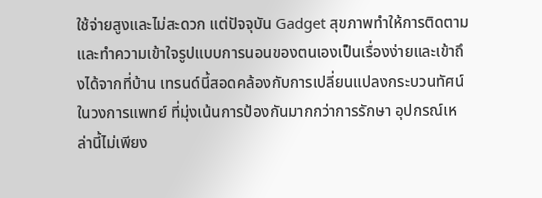ใช้จ่ายสูงและไม่สะดวก แต่ปัจจุบัน Gadget สุขภาพทำให้การติดตามและทำความเข้าใจรูปแบบการนอนของตนเองเป็นเรื่องง่ายและเข้าถึงได้จากที่บ้าน เทรนด์นี้สอดคล้องกับการเปลี่ยนแปลงกระบวนทัศน์ในวงการแพทย์ ที่มุ่งเน้นการป้องกันมากกว่าการรักษา อุปกรณ์เหล่านี้ไม่เพียง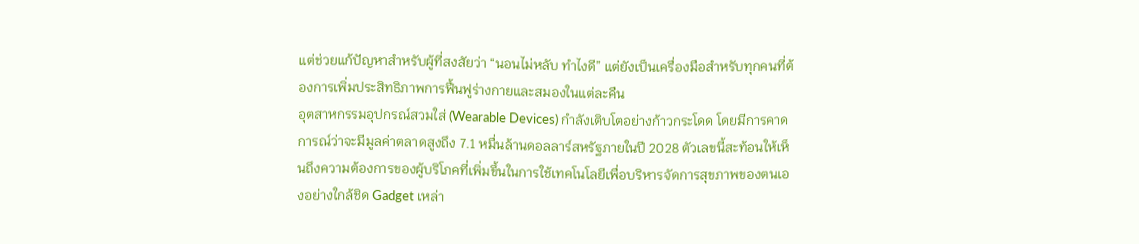แต่ช่วยแก้ปัญหาสำหรับผู้ที่สงสัยว่า “นอนไม่หลับ ทำไงดี” แต่ยังเป็นเครื่องมือสำหรับทุกคนที่ต้องการเพิ่มประสิทธิภาพการฟื้นฟูร่างกายและสมองในแต่ละคืน
อุตสาหกรรมอุปกรณ์สวมใส่ (Wearable Devices) กำลังเติบโตอย่างก้าวกระโดด โดยมีการคาดการณ์ว่าจะมีมูลค่าตลาดสูงถึง 7.1 หมื่นล้านดอลลาร์สหรัฐภายในปี 2028 ตัวเลขนี้สะท้อนให้เห็นถึงความต้องการของผู้บริโภคที่เพิ่มขึ้นในการใช้เทคโนโลยีเพื่อบริหารจัดการสุขภาพของตนเองอย่างใกล้ชิด Gadget เหล่า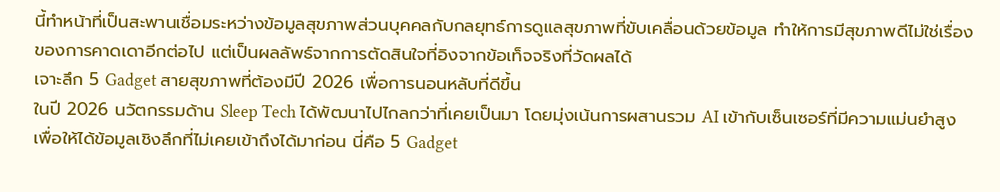นี้ทำหน้าที่เป็นสะพานเชื่อมระหว่างข้อมูลสุขภาพส่วนบุคคลกับกลยุทธ์การดูแลสุขภาพที่ขับเคลื่อนด้วยข้อมูล ทำให้การมีสุขภาพดีไม่ใช่เรื่องของการคาดเดาอีกต่อไป แต่เป็นผลลัพธ์จากการตัดสินใจที่อิงจากข้อเท็จจริงที่วัดผลได้
เจาะลึก 5 Gadget สายสุขภาพที่ต้องมีปี 2026 เพื่อการนอนหลับที่ดีขึ้น
ในปี 2026 นวัตกรรมด้าน Sleep Tech ได้พัฒนาไปไกลกว่าที่เคยเป็นมา โดยมุ่งเน้นการผสานรวม AI เข้ากับเซ็นเซอร์ที่มีความแม่นยำสูง เพื่อให้ได้ข้อมูลเชิงลึกที่ไม่เคยเข้าถึงได้มาก่อน นี่คือ 5 Gadget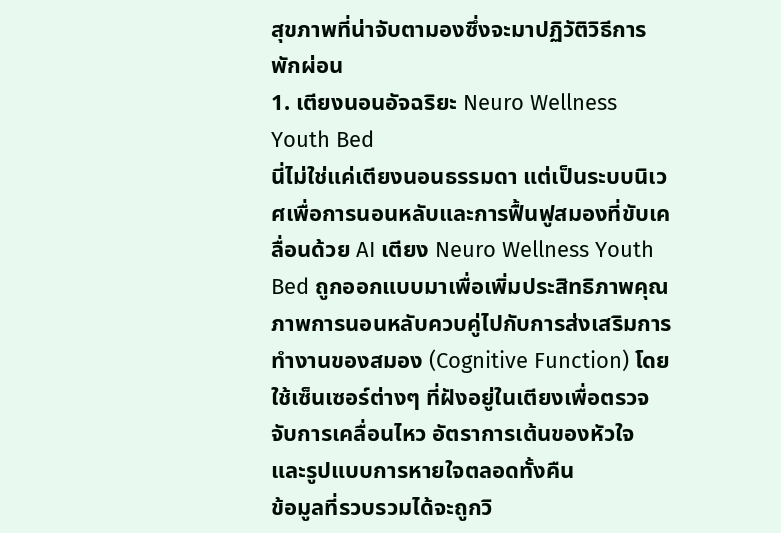สุขภาพที่น่าจับตามองซึ่งจะมาปฏิวัติวิธีการพักผ่อน
1. เตียงนอนอัจฉริยะ Neuro Wellness Youth Bed
นี่ไม่ใช่แค่เตียงนอนธรรมดา แต่เป็นระบบนิเวศเพื่อการนอนหลับและการฟื้นฟูสมองที่ขับเคลื่อนด้วย AI เตียง Neuro Wellness Youth Bed ถูกออกแบบมาเพื่อเพิ่มประสิทธิภาพคุณภาพการนอนหลับควบคู่ไปกับการส่งเสริมการทำงานของสมอง (Cognitive Function) โดยใช้เซ็นเซอร์ต่างๆ ที่ฝังอยู่ในเตียงเพื่อตรวจจับการเคลื่อนไหว อัตราการเต้นของหัวใจ และรูปแบบการหายใจตลอดทั้งคืน
ข้อมูลที่รวบรวมได้จะถูกวิ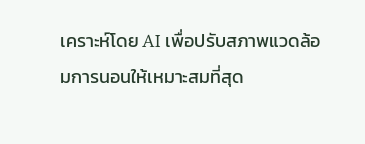เคราะห์โดย AI เพื่อปรับสภาพแวดล้อมการนอนให้เหมาะสมที่สุด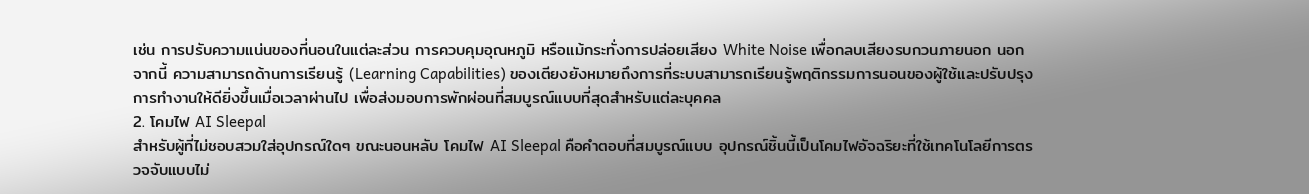เช่น การปรับความแน่นของที่นอนในแต่ละส่วน การควบคุมอุณหภูมิ หรือแม้กระทั่งการปล่อยเสียง White Noise เพื่อกลบเสียงรบกวนภายนอก นอกจากนี้ ความสามารถด้านการเรียนรู้ (Learning Capabilities) ของเตียงยังหมายถึงการที่ระบบสามารถเรียนรู้พฤติกรรมการนอนของผู้ใช้และปรับปรุงการทำงานให้ดียิ่งขึ้นเมื่อเวลาผ่านไป เพื่อส่งมอบการพักผ่อนที่สมบูรณ์แบบที่สุดสำหรับแต่ละบุคคล
2. โคมไฟ AI Sleepal
สำหรับผู้ที่ไม่ชอบสวมใส่อุปกรณ์ใดๆ ขณะนอนหลับ โคมไฟ AI Sleepal คือคำตอบที่สมบูรณ์แบบ อุปกรณ์ชิ้นนี้เป็นโคมไฟอัจฉริยะที่ใช้เทคโนโลยีการตรวจจับแบบไม่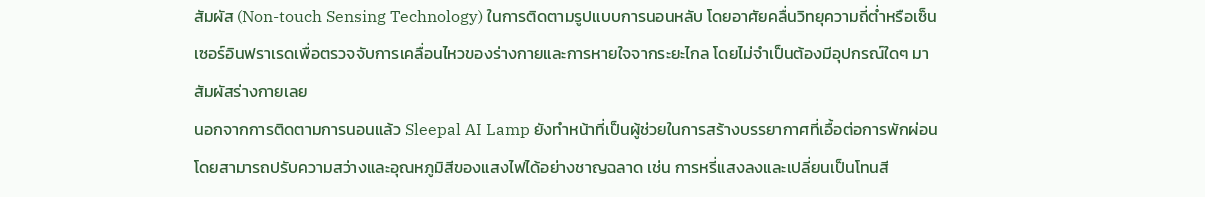สัมผัส (Non-touch Sensing Technology) ในการติดตามรูปแบบการนอนหลับ โดยอาศัยคลื่นวิทยุความถี่ต่ำหรือเซ็นเซอร์อินฟราเรดเพื่อตรวจจับการเคลื่อนไหวของร่างกายและการหายใจจากระยะไกล โดยไม่จำเป็นต้องมีอุปกรณ์ใดๆ มาสัมผัสร่างกายเลย
นอกจากการติดตามการนอนแล้ว Sleepal AI Lamp ยังทำหน้าที่เป็นผู้ช่วยในการสร้างบรรยากาศที่เอื้อต่อการพักผ่อน โดยสามารถปรับความสว่างและอุณหภูมิสีของแสงไฟได้อย่างชาญฉลาด เช่น การหรี่แสงลงและเปลี่ยนเป็นโทนสี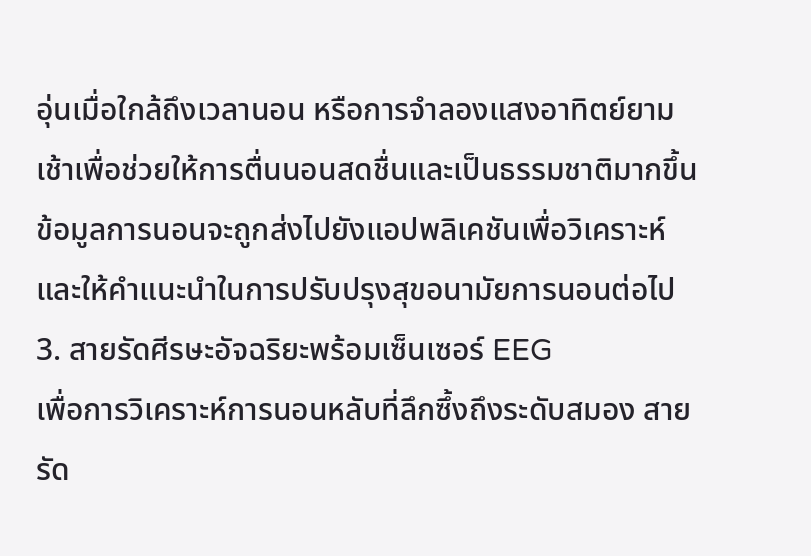อุ่นเมื่อใกล้ถึงเวลานอน หรือการจำลองแสงอาทิตย์ยามเช้าเพื่อช่วยให้การตื่นนอนสดชื่นและเป็นธรรมชาติมากขึ้น ข้อมูลการนอนจะถูกส่งไปยังแอปพลิเคชันเพื่อวิเคราะห์และให้คำแนะนำในการปรับปรุงสุขอนามัยการนอนต่อไป
3. สายรัดศีรษะอัจฉริยะพร้อมเซ็นเซอร์ EEG
เพื่อการวิเคราะห์การนอนหลับที่ลึกซึ้งถึงระดับสมอง สายรัด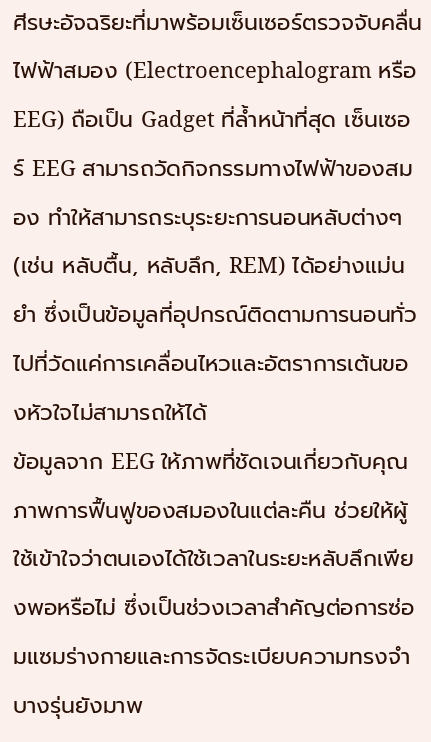ศีรษะอัจฉริยะที่มาพร้อมเซ็นเซอร์ตรวจจับคลื่นไฟฟ้าสมอง (Electroencephalogram หรือ EEG) ถือเป็น Gadget ที่ล้ำหน้าที่สุด เซ็นเซอร์ EEG สามารถวัดกิจกรรมทางไฟฟ้าของสมอง ทำให้สามารถระบุระยะการนอนหลับต่างๆ (เช่น หลับตื้น, หลับลึก, REM) ได้อย่างแม่นยำ ซึ่งเป็นข้อมูลที่อุปกรณ์ติดตามการนอนทั่วไปที่วัดแค่การเคลื่อนไหวและอัตราการเต้นของหัวใจไม่สามารถให้ได้
ข้อมูลจาก EEG ให้ภาพที่ชัดเจนเกี่ยวกับคุณภาพการฟื้นฟูของสมองในแต่ละคืน ช่วยให้ผู้ใช้เข้าใจว่าตนเองได้ใช้เวลาในระยะหลับลึกเพียงพอหรือไม่ ซึ่งเป็นช่วงเวลาสำคัญต่อการซ่อมแซมร่างกายและการจัดระเบียบความทรงจำ บางรุ่นยังมาพ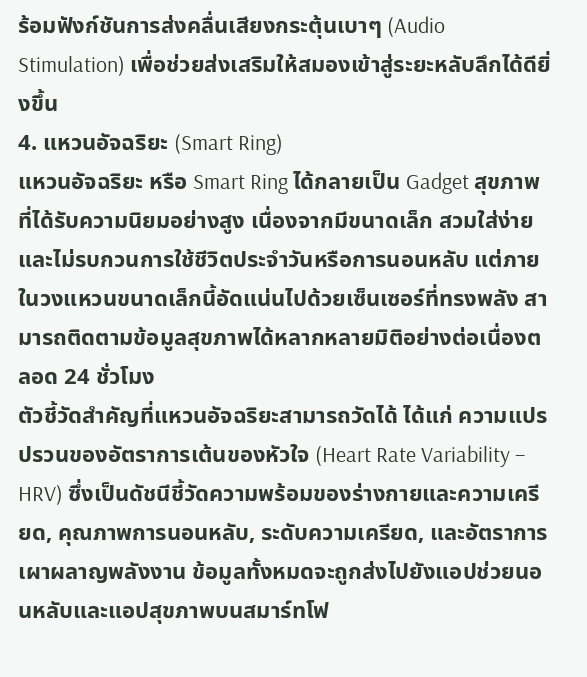ร้อมฟังก์ชันการส่งคลื่นเสียงกระตุ้นเบาๆ (Audio Stimulation) เพื่อช่วยส่งเสริมให้สมองเข้าสู่ระยะหลับลึกได้ดียิ่งขึ้น
4. แหวนอัจฉริยะ (Smart Ring)
แหวนอัจฉริยะ หรือ Smart Ring ได้กลายเป็น Gadget สุขภาพที่ได้รับความนิยมอย่างสูง เนื่องจากมีขนาดเล็ก สวมใส่ง่าย และไม่รบกวนการใช้ชีวิตประจำวันหรือการนอนหลับ แต่ภายในวงแหวนขนาดเล็กนี้อัดแน่นไปด้วยเซ็นเซอร์ที่ทรงพลัง สามารถติดตามข้อมูลสุขภาพได้หลากหลายมิติอย่างต่อเนื่องตลอด 24 ชั่วโมง
ตัวชี้วัดสำคัญที่แหวนอัจฉริยะสามารถวัดได้ ได้แก่ ความแปรปรวนของอัตราการเต้นของหัวใจ (Heart Rate Variability – HRV) ซึ่งเป็นดัชนีชี้วัดความพร้อมของร่างกายและความเครียด, คุณภาพการนอนหลับ, ระดับความเครียด, และอัตราการเผาผลาญพลังงาน ข้อมูลทั้งหมดจะถูกส่งไปยังแอปช่วยนอนหลับและแอปสุขภาพบนสมาร์ทโฟ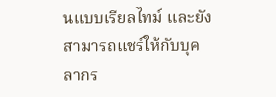นแบบเรียลไทม์ และยังสามารถแชร์ให้กับบุคลากร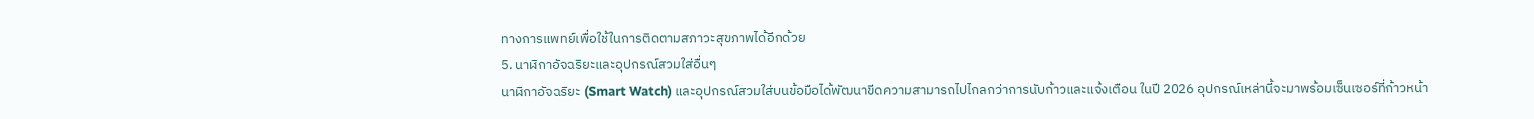ทางการแพทย์เพื่อใช้ในการติดตามสภาวะสุขภาพได้อีกด้วย
5. นาฬิกาอัจฉริยะและอุปกรณ์สวมใส่อื่นๆ
นาฬิกาอัจฉริยะ (Smart Watch) และอุปกรณ์สวมใส่บนข้อมือได้พัฒนาขีดความสามารถไปไกลกว่าการนับก้าวและแจ้งเตือน ในปี 2026 อุปกรณ์เหล่านี้จะมาพร้อมเซ็นเซอร์ที่ก้าวหน้า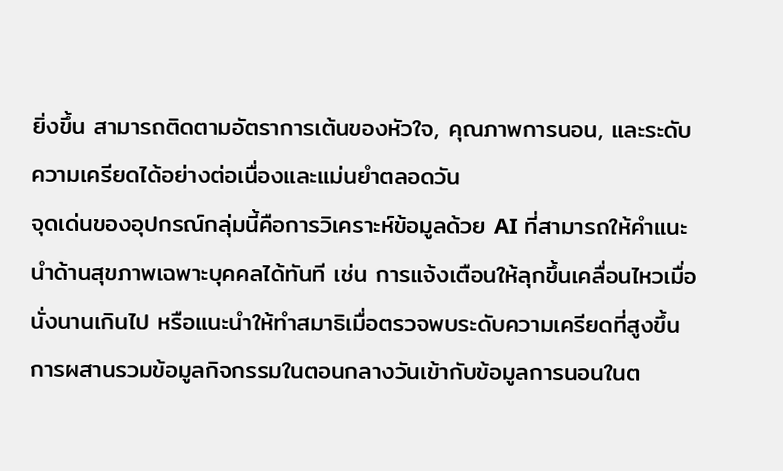ยิ่งขึ้น สามารถติดตามอัตราการเต้นของหัวใจ, คุณภาพการนอน, และระดับความเครียดได้อย่างต่อเนื่องและแม่นยำตลอดวัน
จุดเด่นของอุปกรณ์กลุ่มนี้คือการวิเคราะห์ข้อมูลด้วย AI ที่สามารถให้คำแนะนำด้านสุขภาพเฉพาะบุคคลได้ทันที เช่น การแจ้งเตือนให้ลุกขึ้นเคลื่อนไหวเมื่อนั่งนานเกินไป หรือแนะนำให้ทำสมาธิเมื่อตรวจพบระดับความเครียดที่สูงขึ้น การผสานรวมข้อมูลกิจกรรมในตอนกลางวันเข้ากับข้อมูลการนอนในต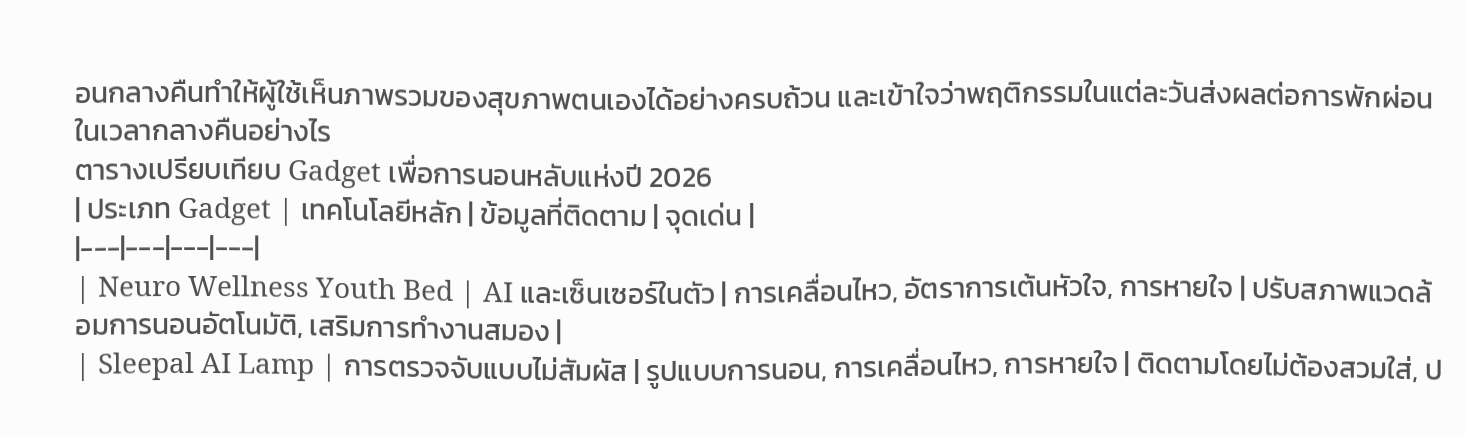อนกลางคืนทำให้ผู้ใช้เห็นภาพรวมของสุขภาพตนเองได้อย่างครบถ้วน และเข้าใจว่าพฤติกรรมในแต่ละวันส่งผลต่อการพักผ่อนในเวลากลางคืนอย่างไร
ตารางเปรียบเทียบ Gadget เพื่อการนอนหลับแห่งปี 2026
| ประเภท Gadget | เทคโนโลยีหลัก | ข้อมูลที่ติดตาม | จุดเด่น |
|---|---|---|---|
| Neuro Wellness Youth Bed | AI และเซ็นเซอร์ในตัว | การเคลื่อนไหว, อัตราการเต้นหัวใจ, การหายใจ | ปรับสภาพแวดล้อมการนอนอัตโนมัติ, เสริมการทำงานสมอง |
| Sleepal AI Lamp | การตรวจจับแบบไม่สัมผัส | รูปแบบการนอน, การเคลื่อนไหว, การหายใจ | ติดตามโดยไม่ต้องสวมใส่, ป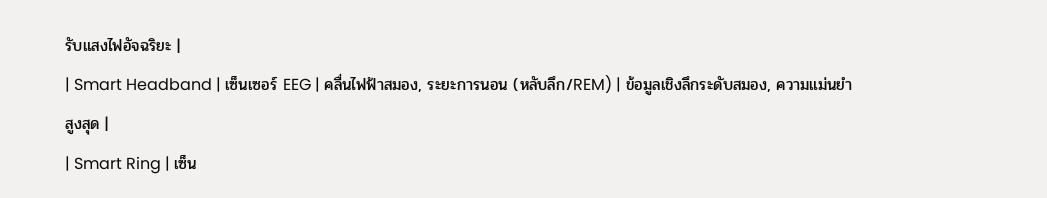รับแสงไฟอัจฉริยะ |
| Smart Headband | เซ็นเซอร์ EEG | คลื่นไฟฟ้าสมอง, ระยะการนอน (หลับลึก/REM) | ข้อมูลเชิงลึกระดับสมอง, ความแม่นยำสูงสุด |
| Smart Ring | เซ็น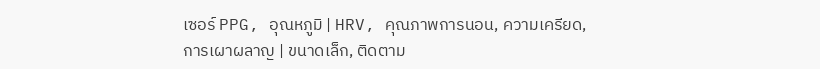เซอร์ PPG, อุณหภูมิ | HRV, คุณภาพการนอน, ความเครียด, การเผาผลาญ | ขนาดเล็ก, ติดตาม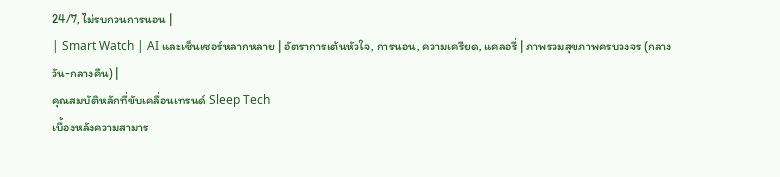24/7, ไม่รบกวนการนอน |
| Smart Watch | AI และเซ็นเซอร์หลากหลาย | อัตราการเต้นหัวใจ, การนอน, ความเครียด, แคลอรี่ | ภาพรวมสุขภาพครบวงจร (กลางวัน-กลางคืน) |
คุณสมบัติหลักที่ขับเคลื่อนเทรนด์ Sleep Tech
เบื้องหลังความสามาร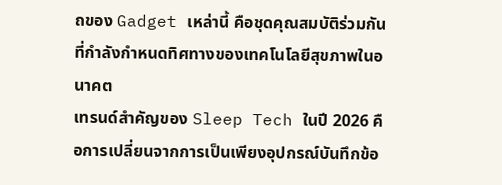ถของ Gadget เหล่านี้ คือชุดคุณสมบัติร่วมกันที่กำลังกำหนดทิศทางของเทคโนโลยีสุขภาพในอนาคต
เทรนด์สำคัญของ Sleep Tech ในปี 2026 คือการเปลี่ยนจากการเป็นเพียงอุปกรณ์บันทึกข้อ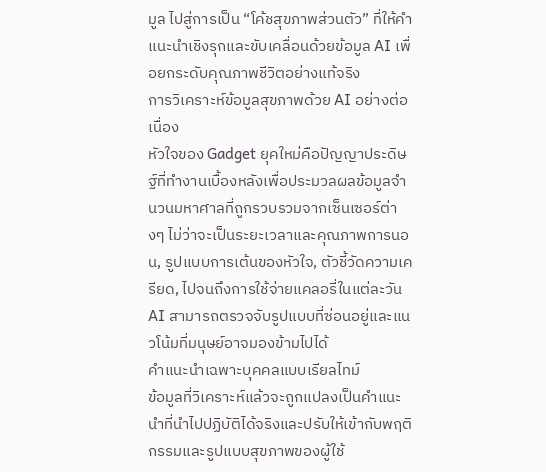มูล ไปสู่การเป็น “โค้ชสุขภาพส่วนตัว” ที่ให้คำแนะนำเชิงรุกและขับเคลื่อนด้วยข้อมูล AI เพื่อยกระดับคุณภาพชีวิตอย่างแท้จริง
การวิเคราะห์ข้อมูลสุขภาพด้วย AI อย่างต่อเนื่อง
หัวใจของ Gadget ยุคใหม่คือปัญญาประดิษฐ์ที่ทำงานเบื้องหลังเพื่อประมวลผลข้อมูลจำนวนมหาศาลที่ถูกรวบรวมจากเซ็นเซอร์ต่างๆ ไม่ว่าจะเป็นระยะเวลาและคุณภาพการนอน, รูปแบบการเต้นของหัวใจ, ตัวชี้วัดความเครียด, ไปจนถึงการใช้จ่ายแคลอรี่ในแต่ละวัน AI สามารถตรวจจับรูปแบบที่ซ่อนอยู่และแนวโน้มที่มนุษย์อาจมองข้ามไปได้
คำแนะนำเฉพาะบุคคลแบบเรียลไทม์
ข้อมูลที่วิเคราะห์แล้วจะถูกแปลงเป็นคำแนะนำที่นำไปปฏิบัติได้จริงและปรับให้เข้ากับพฤติกรรมและรูปแบบสุขภาพของผู้ใช้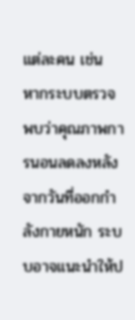แต่ละคน เช่น หากระบบตรวจพบว่าคุณภาพการนอนลดลงหลังจากวันที่ออกกำลังกายหนัก ระบบอาจแนะนำให้ป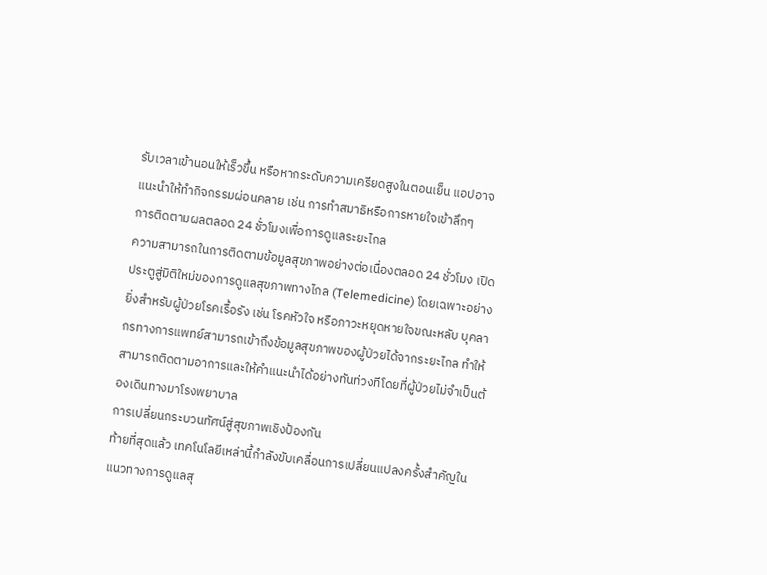รับเวลาเข้านอนให้เร็วขึ้น หรือหากระดับความเครียดสูงในตอนเย็น แอปอาจแนะนำให้ทำกิจกรรมผ่อนคลาย เช่น การทำสมาธิหรือการหายใจเข้าลึกๆ
การติดตามผลตลอด 24 ชั่วโมงเพื่อการดูแลระยะไกล
ความสามารถในการติดตามข้อมูลสุขภาพอย่างต่อเนื่องตลอด 24 ชั่วโมง เปิดประตูสู่มิติใหม่ของการดูแลสุขภาพทางไกล (Telemedicine) โดยเฉพาะอย่างยิ่งสำหรับผู้ป่วยโรคเรื้อรัง เช่น โรคหัวใจ หรือภาวะหยุดหายใจขณะหลับ บุคลากรทางการแพทย์สามารถเข้าถึงข้อมูลสุขภาพของผู้ป่วยได้จากระยะไกล ทำให้สามารถติดตามอาการและให้คำแนะนำได้อย่างทันท่วงทีโดยที่ผู้ป่วยไม่จำเป็นต้องเดินทางมาโรงพยาบาล
การเปลี่ยนกระบวนทัศน์สู่สุขภาพเชิงป้องกัน
ท้ายที่สุดแล้ว เทคโนโลยีเหล่านี้กำลังขับเคลื่อนการเปลี่ยนแปลงครั้งสำคัญในแนวทางการดูแลสุ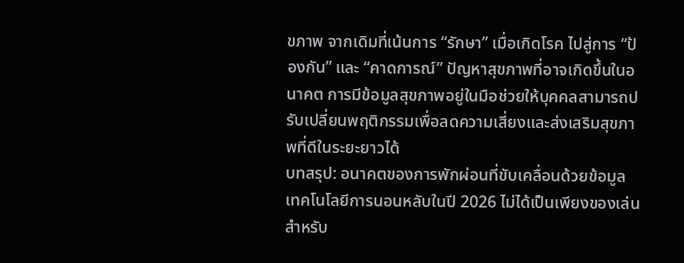ขภาพ จากเดิมที่เน้นการ “รักษา” เมื่อเกิดโรค ไปสู่การ “ป้องกัน” และ “คาดการณ์” ปัญหาสุขภาพที่อาจเกิดขึ้นในอนาคต การมีข้อมูลสุขภาพอยู่ในมือช่วยให้บุคคลสามารถปรับเปลี่ยนพฤติกรรมเพื่อลดความเสี่ยงและส่งเสริมสุขภาพที่ดีในระยะยาวได้
บทสรุป: อนาคตของการพักผ่อนที่ขับเคลื่อนด้วยข้อมูล
เทคโนโลยีการนอนหลับในปี 2026 ไม่ได้เป็นเพียงของเล่นสำหรับ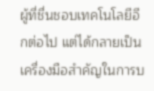ผู้ที่ชื่นชอบเทคโนโลยีอีกต่อไป แต่ได้กลายเป็นเครื่องมือสำคัญในการบ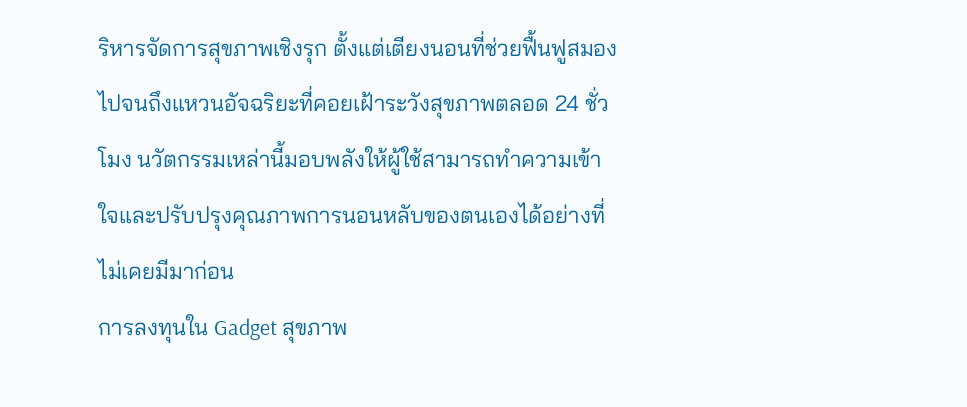ริหารจัดการสุขภาพเชิงรุก ตั้งแต่เตียงนอนที่ช่วยฟื้นฟูสมองไปจนถึงแหวนอัจฉริยะที่คอยเฝ้าระวังสุขภาพตลอด 24 ชั่วโมง นวัตกรรมเหล่านี้มอบพลังให้ผู้ใช้สามารถทำความเข้าใจและปรับปรุงคุณภาพการนอนหลับของตนเองได้อย่างที่ไม่เคยมีมาก่อน
การลงทุนใน Gadget สุขภาพ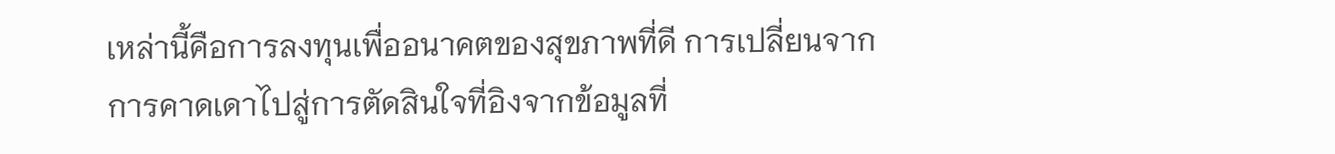เหล่านี้คือการลงทุนเพื่ออนาคตของสุขภาพที่ดี การเปลี่ยนจากการคาดเดาไปสู่การตัดสินใจที่อิงจากข้อมูลที่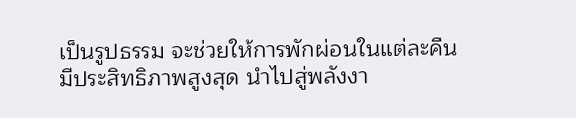เป็นรูปธรรม จะช่วยให้การพักผ่อนในแต่ละคืนมีประสิทธิภาพสูงสุด นำไปสู่พลังงา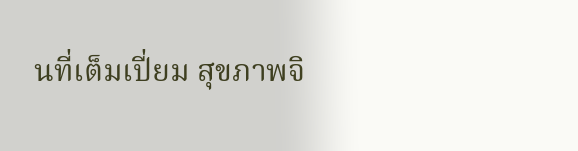นที่เต็มเปี่ยม สุขภาพจิ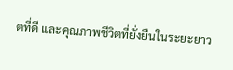ตที่ดี และคุณภาพชีวิตที่ยั่งยืนในระยะยาว